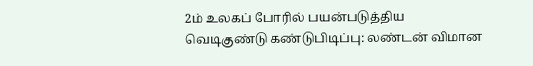2ம் உலகப் போரில் பயன்படுத்திய வெடிகுண்டு கண்டுபிடிப்பு: லண்டன் விமான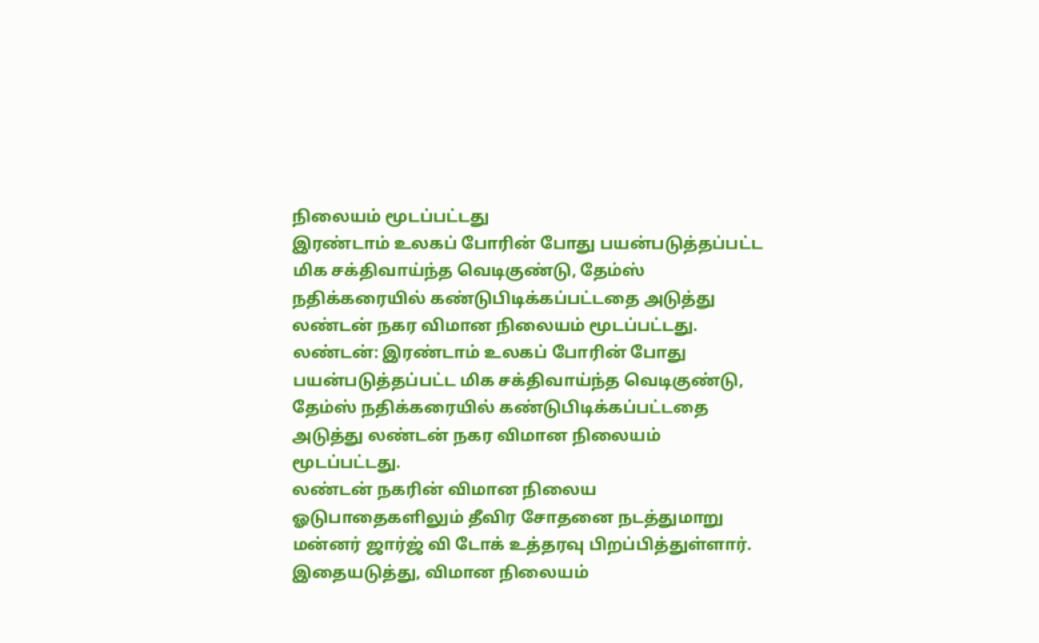நிலையம் மூடப்பட்டது
இரண்டாம் உலகப் போரின் போது பயன்படுத்தப்பட்ட மிக சக்திவாய்ந்த வெடிகுண்டு, தேம்ஸ் நதிக்கரையில் கண்டுபிடிக்கப்பட்டதை அடுத்து லண்டன் நகர விமான நிலையம் மூடப்பட்டது.
லண்டன்: இரண்டாம் உலகப் போரின் போது பயன்படுத்தப்பட்ட மிக சக்திவாய்ந்த வெடிகுண்டு, தேம்ஸ் நதிக்கரையில் கண்டுபிடிக்கப்பட்டதை அடுத்து லண்டன் நகர விமான நிலையம் மூடப்பட்டது.
லண்டன் நகரின் விமான நிலைய ஓடுபாதைகளிலும் தீவிர சோதனை நடத்துமாறு மன்னர் ஜார்ஜ் வி டோக் உத்தரவு பிறப்பித்துள்ளார். இதையடுத்து, விமான நிலையம்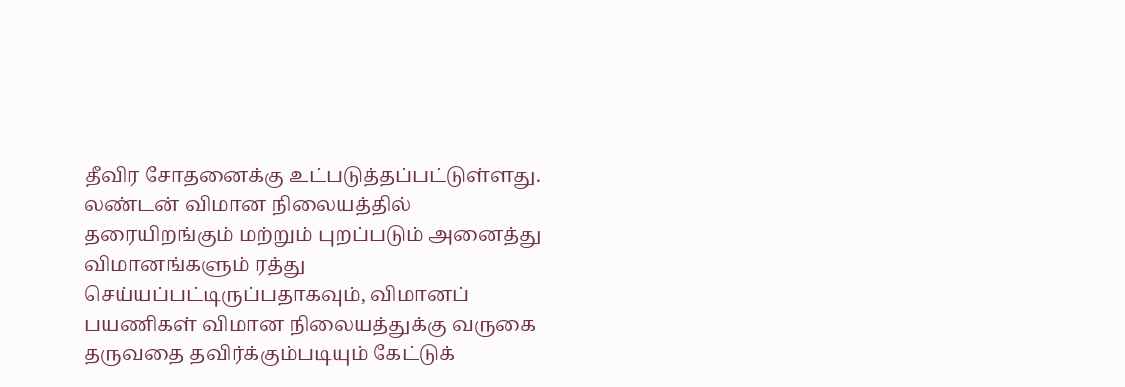தீவிர சோதனைக்கு உட்படுத்தப்பட்டுள்ளது.
லண்டன் விமான நிலையத்தில் தரையிறங்கும் மற்றும் புறப்படும் அனைத்து விமானங்களும் ரத்து செய்யப்பட்டிருப்பதாகவும், விமானப் பயணிகள் விமான நிலையத்துக்கு வருகை தருவதை தவிர்க்கும்படியும் கேட்டுக்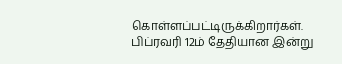கொள்ளப்பட்டிருக்கிறார்கள்.
பிப்ரவரி 12ம் தேதியான இன்று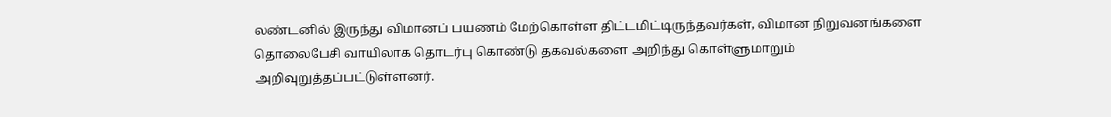லண்டனில் இருந்து விமானப் பயணம் மேற்கொள்ள திட்டமிட்டிருந்தவர்கள், விமான நிறுவனங்களை தொலைபேசி வாயிலாக தொடர்பு கொண்டு தகவல்களை அறிந்து கொள்ளுமாறும் அறிவுறுத்தப்பட்டுள்ளனர்.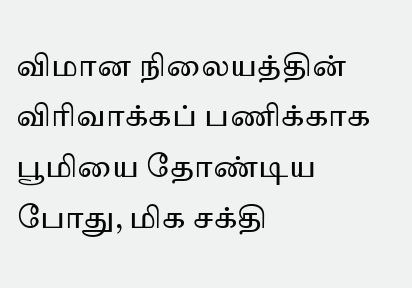விமான நிலையத்தின் விரிவாக்கப் பணிக்காக பூமியை தோண்டிய போது, மிக சக்தி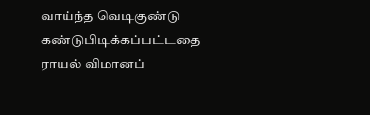வாய்ந்த வெடிகுண்டு கண்டுபிடிக்கப்பட்டதை ராயல் விமானப்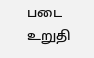படை உறுதி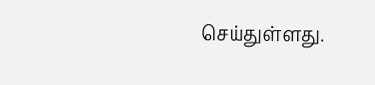செய்துள்ளது.